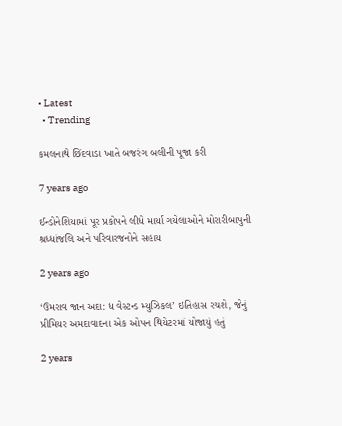• Latest
  • Trending

કમલનાથે છિંદવાડા ખાતે બજરંગ બલીની પૂજા કરી

7 years ago

ઈન્ડોનેશિયામાં પૂર પ્રકોપને લીધે માર્યા ગયેલાઓને મોરારીબાપુની શ્રધ્ધાંજલિ અને પરિવારજનોને સહાય

2 years ago

‘ઉમરાવ જાન અદા: ધ વેસ્ટન્ડ મ્યુઝિકલ’ ઇતિહાસ રચશે, જેનું પ્રીમિયર અમદાવાદના એક ઓપન થિયેટરમાં યોજાયું હતું

2 years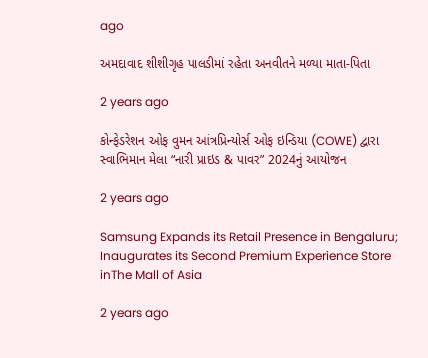ago

અમદાવાદ શીશીગૃહ પાલડીમાં રહેતા અનવીતને મળ્યા માતા-પિતા

2 years ago

કોન્ફેડરેશન ઓફ વુમન આંત્રપ્રિન્યોર્સ ઓફ ઇન્ડિયા (COWE) દ્વારા સ્વાભિમાન મેલા “નારી પ્રાઇડ & પાવર” 2024નું આયોજન

2 years ago

Samsung Expands its Retail Presence in Bengaluru; Inaugurates its Second Premium Experience Store inThe Mall of Asia

2 years ago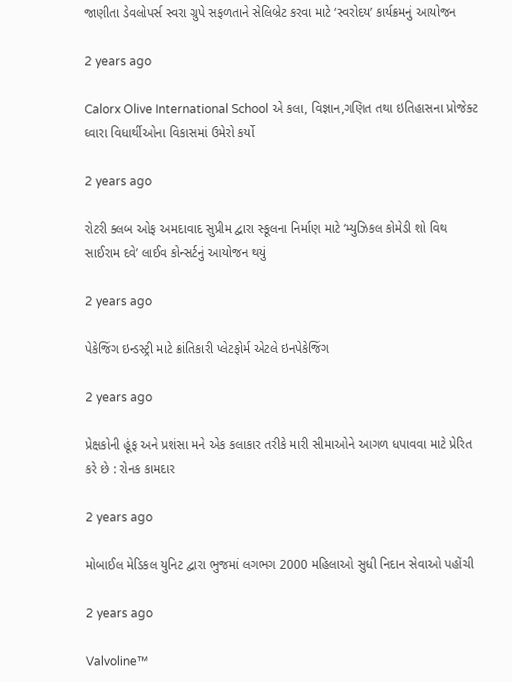જાણીતા ડેવલોપર્સ સ્વરા ગ્રુપે સફળતાને સેલિબ્રેટ કરવા માટે ‘સ્વરોદય’ કાર્યક્રમનું આયોજન

2 years ago

Calorx Olive International School એ કલા, વિજ્ઞાન,ગણિત તથા ઇતિહાસના પ્રોજેક્ટ ઘ્વારા વિધાર્થીઓના વિકાસમાં ઉમેરો કર્યો

2 years ago

રોટરી ક્લબ ઓફ અમદાવાદ સુપ્રીમ દ્વારા સ્કૂલના નિર્માણ માટે ‘મ્યુઝિકલ કોમેડી શો વિથ સાઈરામ દવે’ લાઈવ કોન્સર્ટનું આયોજન થયું

2 years ago

પેકેજિંગ ઇન્ડસ્ટ્રી માટે ક્રાંતિકારી પ્લેટફોર્મ એટલે ઇનપેકેજિંગ

2 years ago

પ્રેક્ષકોની હૂંફ અને પ્રશંસા મને એક કલાકાર તરીકે મારી સીમાઓને આગળ ધપાવવા માટે પ્રેરિત કરે છે : રોનક કામદાર

2 years ago

મોબાઈલ મેડિકલ યુનિટ દ્વારા ભુજમાં લગભગ 2000 મહિલાઓ સુધી નિદાન સેવાઓ પહોંચી

2 years ago

Valvoline™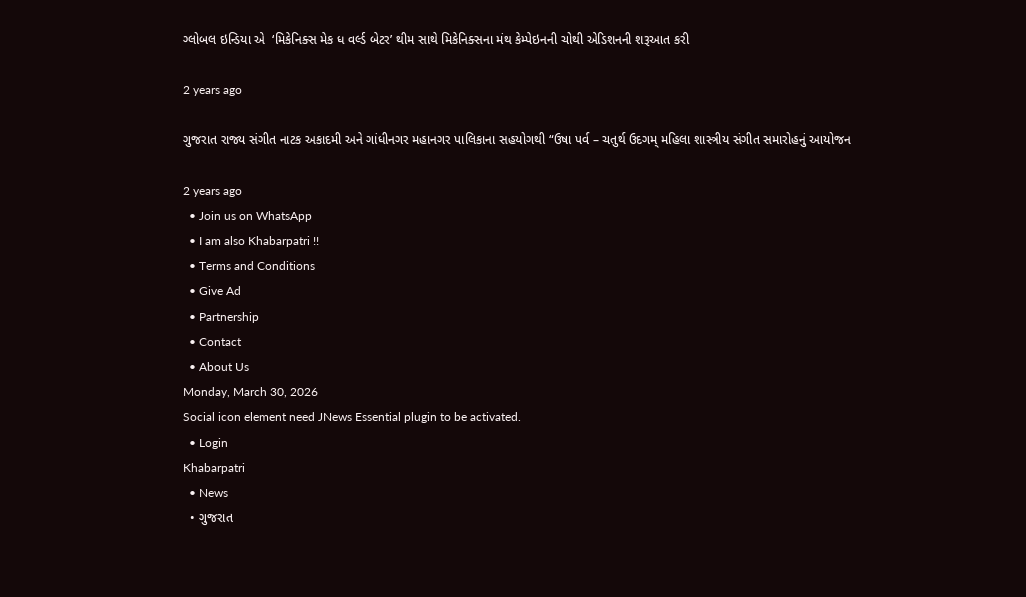ગ્લોબલ ઇન્ડિયા એ  ‘મિકેનિક્સ મેક ધ વર્લ્ડ બેટર’ થીમ સાથે મિકેનિક્સના મંથ કેમ્પેઇનની ચોથી એડિશનની શરૂઆત કરી

2 years ago

ગુજરાત રાજ્ય સંગીત નાટક અકાદમી અને ગાંધીનગર મહાનગર પાલિકાના સહયોગથી “ઉષા પર્વ – ચતુર્થ ઉદગમ્ મહિલા શાસ્ત્રીય સંગીત સમારોહનું આયોજન

2 years ago
  • Join us on WhatsApp
  • I am also Khabarpatri !!
  • Terms and Conditions
  • Give Ad
  • Partnership
  • Contact
  • About Us
Monday, March 30, 2026
Social icon element need JNews Essential plugin to be activated.
  • Login
Khabarpatri
  • News
  • ગુજરાત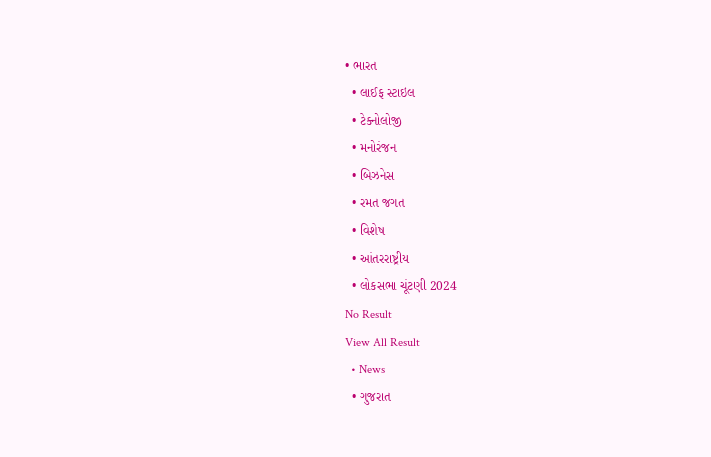• ભારત
  • લાઈફ સ્ટાઇલ
  • ટેક્નોલોજી
  • મનોરંજન
  • બિઝનેસ
  • રમત જગત
  • વિશેષ
  • આંતરરાષ્ટ્રીય
  • લોકસભા ચૂંટણી 2024
No Result
View All Result
  • News
  • ગુજરાત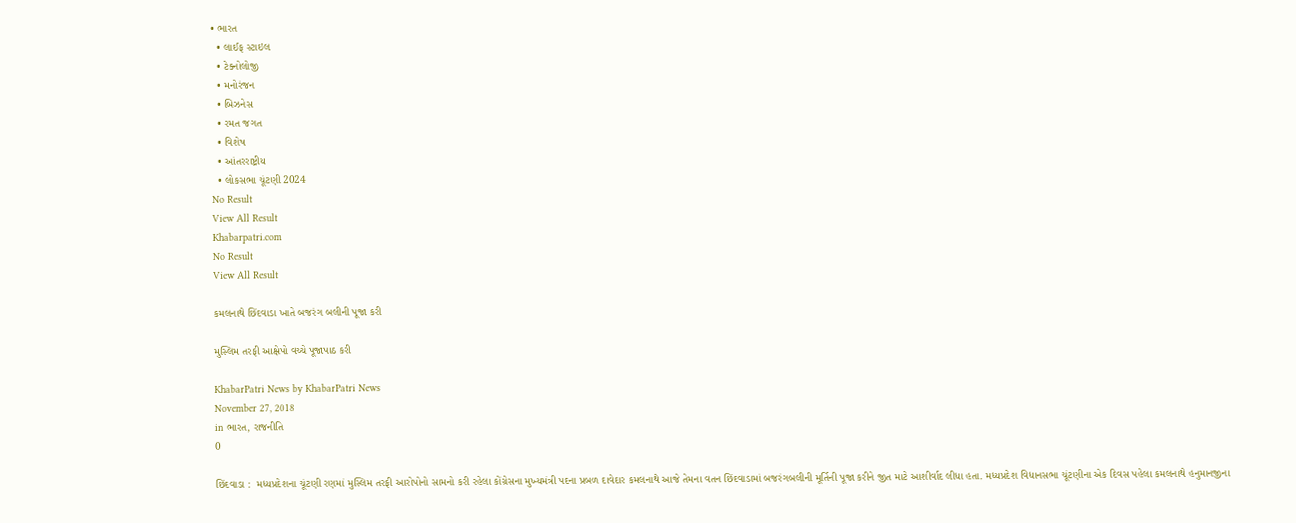• ભારત
  • લાઈફ સ્ટાઇલ
  • ટેક્નોલોજી
  • મનોરંજન
  • બિઝનેસ
  • રમત જગત
  • વિશેષ
  • આંતરરાષ્ટ્રીય
  • લોકસભા ચૂંટણી 2024
No Result
View All Result
Khabarpatri.com
No Result
View All Result

કમલનાથે છિંદવાડા ખાતે બજરંગ બલીની પૂજા કરી

મુસ્લિમ તરફી આક્ષેપો વચ્ચે પૂજાપાઠ કરી

KhabarPatri News by KhabarPatri News
November 27, 2018
in ભારત, રાજનીતિ
0

છિંદવાડા :  મધ્યપ્રદેશના ચૂંટણી રણમાં મુસ્લિમ તરફી આરોપોનો સામનો કરી રહેલા કોંગ્રેસના મુખ્યમંત્રી પદના પ્રબળ દાવેદાર કમલનાથે આજે તેમના વતન છિંદવાડામાં બજરંગબલીની મૂર્તિની પૂજા કરીને જીત માટે આશીર્વાદ લીધા હતા. મધ્યપ્રદેશ વિધાનસભા ચૂંટણીના એક દિવસ પહેલા કમલનાથે હનુમાનજીના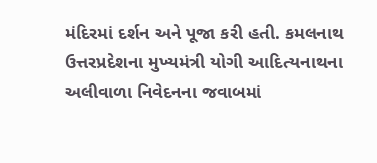મંદિરમાં દર્શન અને પૂજા કરી હતી. કમલનાથ ઉત્તરપ્રદેશના મુખ્યમંત્રી યોગી આદિત્યનાથના અલીવાળા નિવેદનના જવાબમાં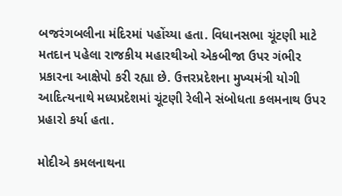બજરંગબલીના મંદિરમાં પહોંચ્યા હતા. વિધાનસભા ચૂંટણી માટે મતદાન પહેલા રાજકીય મહારથીઓ એકબીજા ઉપર ગંભીર પ્રકારના આક્ષેપો કરી રહ્યા છે. ઉત્તરપ્રદેશના મુખ્યમંત્રી યોગી આદિત્યનાથે મધ્યપ્રદેશમાં ચૂંટણી રેલીને સંબોધતા કલમનાથ ઉપર પ્રહારો કર્યા હતા.

મોદીએ કમલનાથના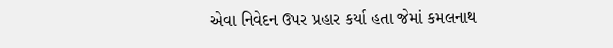એવા નિવેદન ઉપર પ્રહાર કર્યા હતા જેમાં કમલનાથ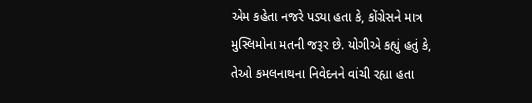એમ કહેતા નજરે પડ્યા હતા કે, કોંગ્રેસને માત્ર મુસ્લિમોના મતની જરૂર છે. યોગીએ કહ્યું હતું કે, તેઓ કમલનાથના નિવેદનને વાંચી રહ્યા હતા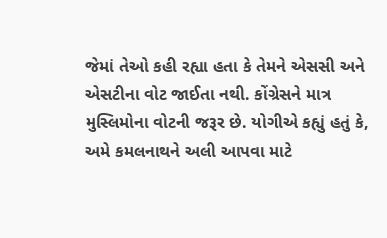જેમાં તેઓ કહી રહ્યા હતા કે તેમને એસસી અને એસટીના વોટ જાઈતા નથી. કોંગ્રેસને માત્ર મુસ્લિમોના વોટની જરૂર છે. યોગીએ કહ્યું હતું કે, અમે કમલનાથને અલી આપવા માટે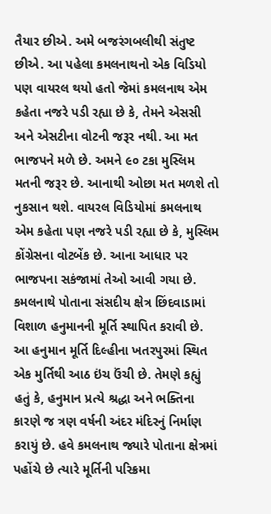તૈયાર છીએ. અમે બજરંગબલીથી સંતુષ્ટ છીએ. આ પહેલા કમલનાથનો એક વિડિયો પણ વાયરલ થયો હતો જેમાં કમલનાથ એમ કહેતા નજરે પડી રહ્યા છે કે, તેમને એસસી અને એસટીના વોટની જરૂર નથી. આ મત ભાજપને મળે છે. અમને ૯૦ ટકા મુસ્લિમ મતની જરૂર છે. આનાથી ઓછા મત મળશે તો નુકસાન થશે. વાયરલ વિડિયોમાં કમલનાથ એમ કહેતા પણ નજરે પડી રહ્યા છે કે, મુસ્લિમ કોંગ્રેસના વોટબેંક છે. આના આધાર પર ભાજપના સકંજામાં તેઓ આવી ગયા છે. કમલનાથે પોતાના સંસદીય ક્ષેત્ર છિંદવાડામાં વિશાળ હનુમાનની મૂર્તિ સ્થાપિત કરાવી છે. આ હનુમાન મૂર્તિ દિલ્હીના ખતરપુરમાં સ્થિત એક મુર્તિથી આઠ ઇંચ ઉંચી છે. તેમણે કહ્યું હતું કે, હનુમાન પ્રત્યે શ્રદ્ધા અને ભક્તિના કારણે જ ત્રણ વર્ષની અંદર મંદિરનું નિર્માણ કરાયું છે. હવે કમલનાથ જ્યારે પોતાના ક્ષેત્રમાં પહોંચે છે ત્યારે મૂર્તિની પરિક્રમા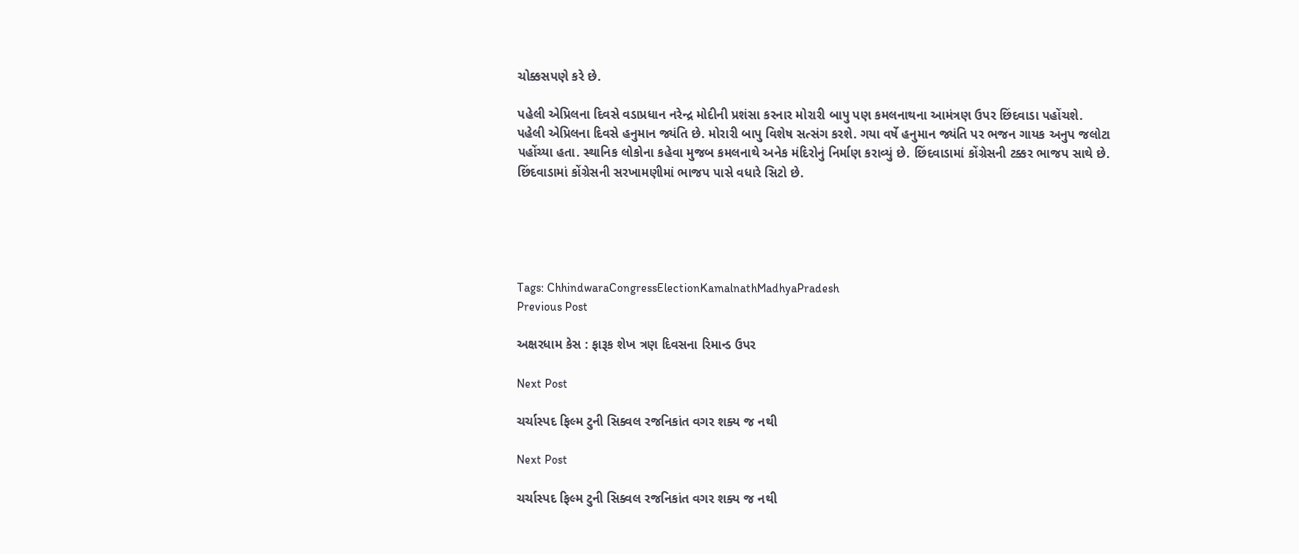ચોક્કસપણે કરે છે.

પહેલી એપ્રિલના દિવસે વડાપ્રધાન નરેન્દ્ર મોદીની પ્રશંસા કરનાર મોરારી બાપુ પણ કમલનાથના આમંત્રણ ઉપર છિંદવાડા પહોંચશે. પહેલી એપ્રિલના દિવસે હનુમાન જ્યંતિ છે. મોરારી બાપુ વિશેષ સત્સંગ કરશે. ગયા વર્ષે હનુમાન જ્યંતિ પર ભજન ગાયક અનુપ જલોટા પહોંચ્યા હતા. સ્થાનિક લોકોના કહેવા મુજબ કમલનાથે અનેક મંદિરોનું નિર્માણ કરાવ્યું છે. છિંદવાડામાં કોંગ્રેસની ટક્કર ભાજપ સાથે છે. છિંદવાડામાં કોંગ્રેસની સરખામણીમાં ભાજપ પાસે વધારે સિટો છે.





Tags: ChhindwaraCongressElectionKamalnathMadhyaPradesh
Previous Post

અક્ષરધામ કેસ : ફારૂક શેખ ત્રણ દિવસના રિમાન્ડ ઉપર

Next Post

ચર્ચાસ્પદ ફિલ્મ ટુની સિક્વલ રજનિકાંત વગર શક્ય જ નથી

Next Post

ચર્ચાસ્પદ ફિલ્મ ટુની સિક્વલ રજનિકાંત વગર શક્ય જ નથી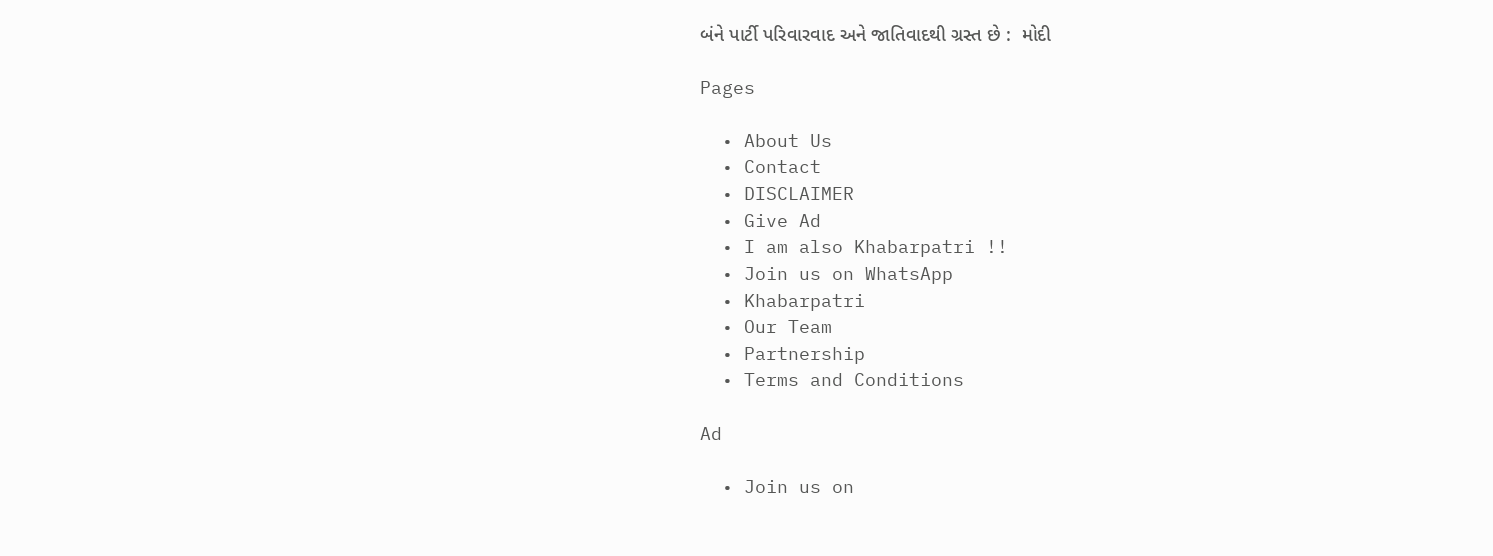બંને પાર્ટી પરિવારવાદ અને જાતિવાદથી ગ્રસ્ત છે :  મોદી

Pages

  • About Us
  • Contact
  • DISCLAIMER
  • Give Ad
  • I am also Khabarpatri !!
  • Join us on WhatsApp
  • Khabarpatri
  • Our Team
  • Partnership
  • Terms and Conditions

Ad

  • Join us on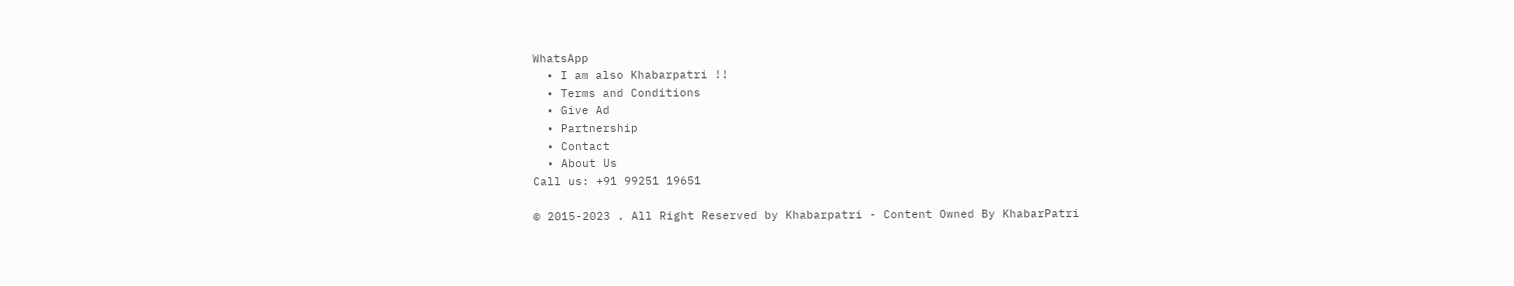WhatsApp
  • I am also Khabarpatri !!
  • Terms and Conditions
  • Give Ad
  • Partnership
  • Contact
  • About Us
Call us: +91 99251 19651

© 2015-2023 . All Right Reserved by Khabarpatri - Content Owned By KhabarPatri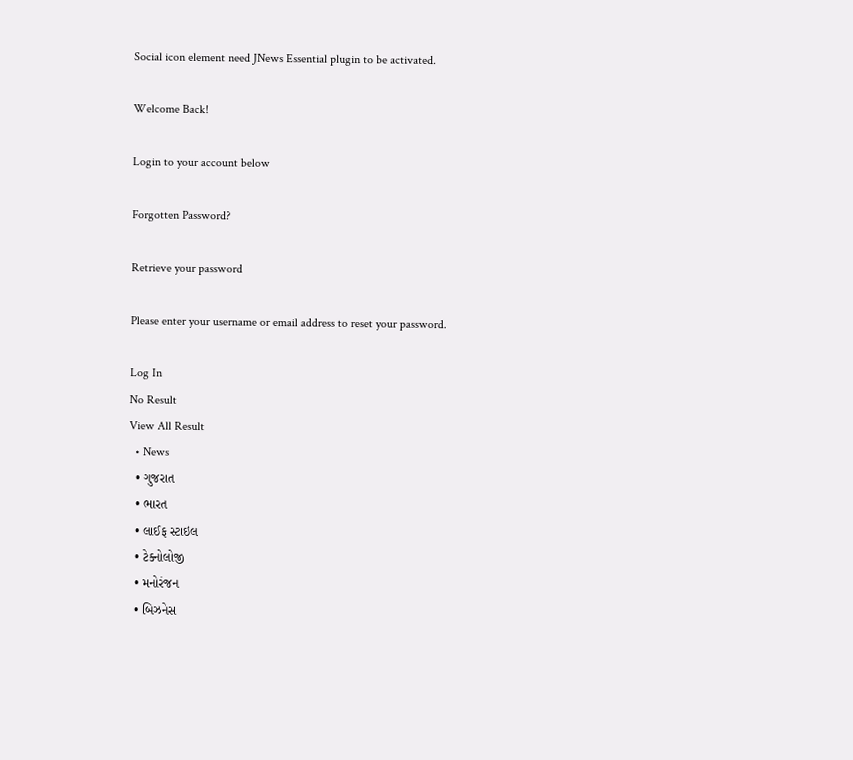Social icon element need JNews Essential plugin to be activated.

Welcome Back!

Login to your account below

Forgotten Password?

Retrieve your password

Please enter your username or email address to reset your password.

Log In
No Result
View All Result
  • News
  • ગુજરાત
  • ભારત
  • લાઈફ સ્ટાઇલ
  • ટેક્નોલોજી
  • મનોરંજન
  • બિઝનેસ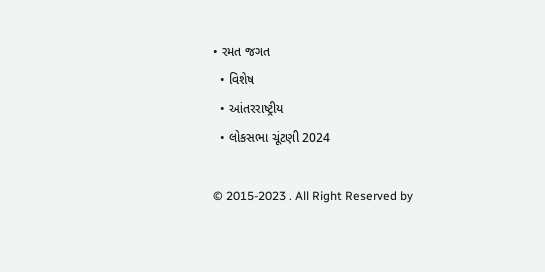• રમત જગત
  • વિશેષ
  • આંતરરાષ્ટ્રીય
  • લોકસભા ચૂંટણી 2024

© 2015-2023 . All Right Reserved by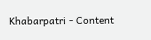Khabarpatri - Content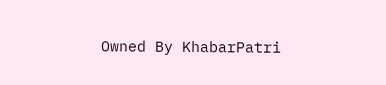Owned By KhabarPatri